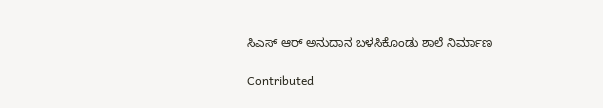ಸಿಎಸ್ ಆರ್ ಅನುದಾನ ಬಳಸಿಕೊಂಡು ಶಾಲೆ ನಿರ್ಮಾಣ

Contributed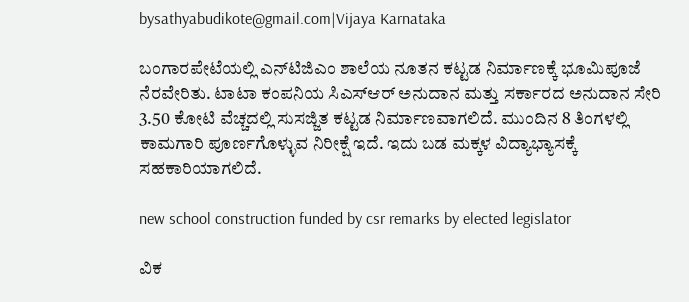bysathyabudikote@gmail.com|Vijaya Karnataka

ಬಂಗಾರಪೇಟೆಯಲ್ಲಿ ಎನ್‌ಟಿಜಿಎಂ ಶಾಲೆಯ ನೂತನ ಕಟ್ಟಡ ನಿರ್ಮಾಣಕ್ಕೆ ಭೂಮಿಪೂಜೆ ನೆರವೇರಿತು. ಟಾಟಾ ಕಂಪನಿಯ ಸಿಎಸ್‌ಆರ್‌ ಅನುದಾನ ಮತ್ತು ಸರ್ಕಾರದ ಅನುದಾನ ಸೇರಿ 3.50 ಕೋಟಿ ವೆಚ್ಚದಲ್ಲಿ ಸುಸಜ್ಜಿತ ಕಟ್ಟಡ ನಿರ್ಮಾಣವಾಗಲಿದೆ. ಮುಂದಿನ 8 ತಿಂಗಳಲ್ಲಿ ಕಾಮಗಾರಿ ಪೂರ್ಣಗೊಳ್ಳುವ ನಿರೀಕ್ಷೆ ಇದೆ. ಇದು ಬಡ ಮಕ್ಕಳ ವಿದ್ಯಾಭ್ಯಾಸಕ್ಕೆ ಸಹಕಾರಿಯಾಗಲಿದೆ.

new school construction funded by csr remarks by elected legislator

ವಿಕ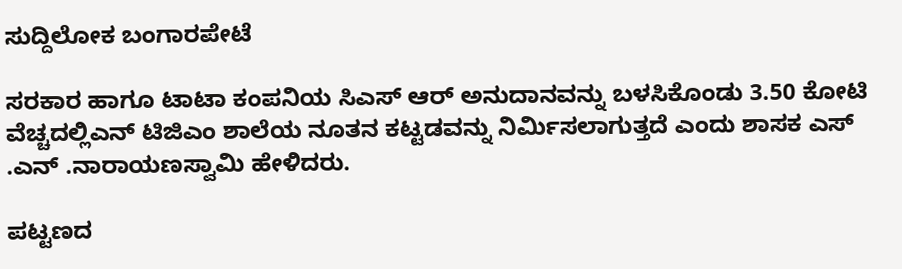ಸುದ್ದಿಲೋಕ ಬಂಗಾರಪೇಟೆ

ಸರಕಾರ ಹಾಗೂ ಟಾಟಾ ಕಂಪನಿಯ ಸಿಎಸ್ ಆರ್ ಅನುದಾನವನ್ನು ಬಳಸಿಕೊಂಡು 3.50 ಕೋಟಿ ವೆಚ್ಚದಲ್ಲಿಎನ್ ಟಿಜಿಎಂ ಶಾಲೆಯ ನೂತನ ಕಟ್ಟಡವನ್ನು ನಿರ್ಮಿಸಲಾಗುತ್ತದೆ ಎಂದು ಶಾಸಕ ಎಸ್ .ಎನ್ .ನಾರಾಯಣಸ್ವಾಮಿ ಹೇಳಿದರು.

ಪಟ್ಟಣದ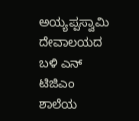ಅಯ್ಯಪ್ಪಸ್ವಾಮಿ ದೇವಾಲಯದ ಬಳಿ ಎನ್ ಟಿಜಿಎಂ ಶಾಲೆಯ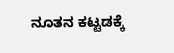ನೂತನ ಕಟ್ಟಡಕ್ಕೆ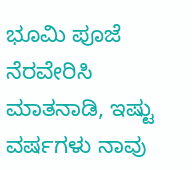ಭೂಮಿ ಪೂಜೆ ನೆರವೇರಿಸಿ ಮಾತನಾಡಿ, ಇಷ್ಟು ವರ್ಷಗಳು ನಾವು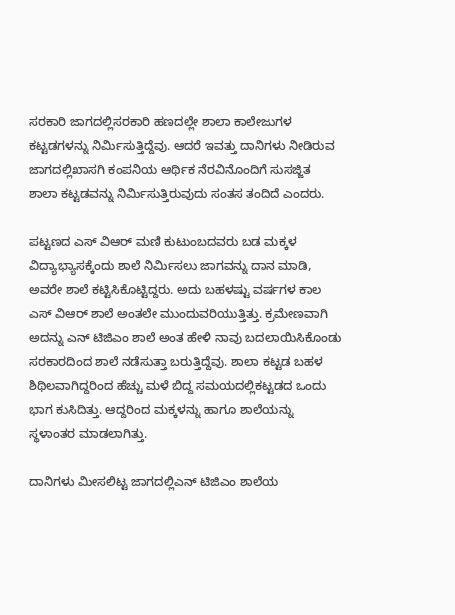ಸರಕಾರಿ ಜಾಗದಲ್ಲಿಸರಕಾರಿ ಹಣದಲ್ಲೇ ಶಾಲಾ ಕಾಲೇಜುಗಳ ಕಟ್ಟಡಗಳನ್ನು ನಿರ್ಮಿಸುತ್ತಿದ್ದೆವು. ಆದರೆ ಇವತ್ತು ದಾನಿಗಳು ನೀಡಿರುವ ಜಾಗದಲ್ಲಿಖಾಸಗಿ ಕಂಪನಿಯ ಆರ್ಥಿಕ ನೆರವಿನೊಂದಿಗೆ ಸುಸಜ್ಜಿತ ಶಾಲಾ ಕಟ್ಟಡವನ್ನು ನಿರ್ಮಿಸುತ್ತಿರುವುದು ಸಂತಸ ತಂದಿದೆ ಎಂದರು.

ಪಟ್ಟಣದ ಎಸ್ ವಿಆರ್ ಮಣಿ ಕುಟುಂಬದವರು ಬಡ ಮಕ್ಕಳ ವಿದ್ಯಾಭ್ಯಾಸಕ್ಕೆಂದು ಶಾಲೆ ನಿರ್ಮಿಸಲು ಜಾಗವನ್ನು ದಾನ ಮಾಡಿ, ಅವರೇ ಶಾಲೆ ಕಟ್ಟಿಸಿಕೊಟ್ಟಿದ್ದರು. ಅದು ಬಹಳಷ್ಟು ವರ್ಷಗಳ ಕಾಲ ಎಸ್ ವಿಆರ್ ಶಾಲೆ ಅಂತಲೇ ಮುಂದುವರಿಯುತ್ತಿತ್ತು. ಕ್ರಮೇಣವಾಗಿ ಅದನ್ನು ಎನ್ ಟಿಜಿಎಂ ಶಾಲೆ ಅಂತ ಹೇಳಿ ನಾವು ಬದಲಾಯಿಸಿಕೊಂಡು ಸರಕಾರದಿಂದ ಶಾಲೆ ನಡೆಸುತ್ತಾ ಬರುತ್ತಿದ್ದೆವು. ಶಾಲಾ ಕಟ್ಟಡ ಬಹಳ ಶಿಥಿಲವಾಗಿದ್ದರಿಂದ ಹೆಚ್ಚು ಮಳೆ ಬಿದ್ದ ಸಮಯದಲ್ಲಿಕಟ್ಟಡದ ಒಂದು ಭಾಗ ಕುಸಿದಿತ್ತು. ಆದ್ದರಿಂದ ಮಕ್ಕಳನ್ನು ಹಾಗೂ ಶಾಲೆಯನ್ನು ಸ್ಥಳಾಂತರ ಮಾಡಲಾಗಿತ್ತು.

ದಾನಿಗಳು ಮೀಸಲಿಟ್ಟ ಜಾಗದಲ್ಲಿಎನ್ ಟಿಜಿಎಂ ಶಾಲೆಯ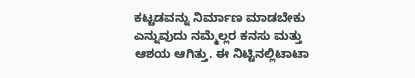ಕಟ್ಟಡವನ್ನು ನಿರ್ಮಾಣ ಮಾಡಬೇಕು ಎನ್ನುವುದು ನಮ್ಮೆಲ್ಲರ ಕನಸು ಮತ್ತು ಆಶಯ ಆಗಿತ್ತು. ಈ ನಿಟ್ಟಿನಲ್ಲಿಟಾಟಾ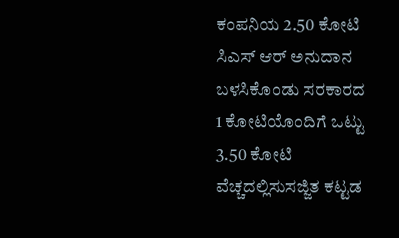ಕಂಪನಿಯ 2.50 ಕೋಟಿ ಸಿಎಸ್ ಆರ್ ಅನುದಾನ ಬಳಸಿಕೊಂಡು ಸರಕಾರದ 1 ಕೋಟಿಯೊಂದಿಗೆ ಒಟ್ಟು 3.50 ಕೋಟಿ ವೆಚ್ಚದಲ್ಲಿಸುಸಜ್ಜಿತ ಕಟ್ಟಡ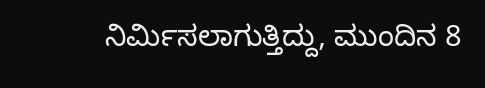ನಿರ್ಮಿಸಲಾಗುತ್ತಿದ್ದು, ಮುಂದಿನ 8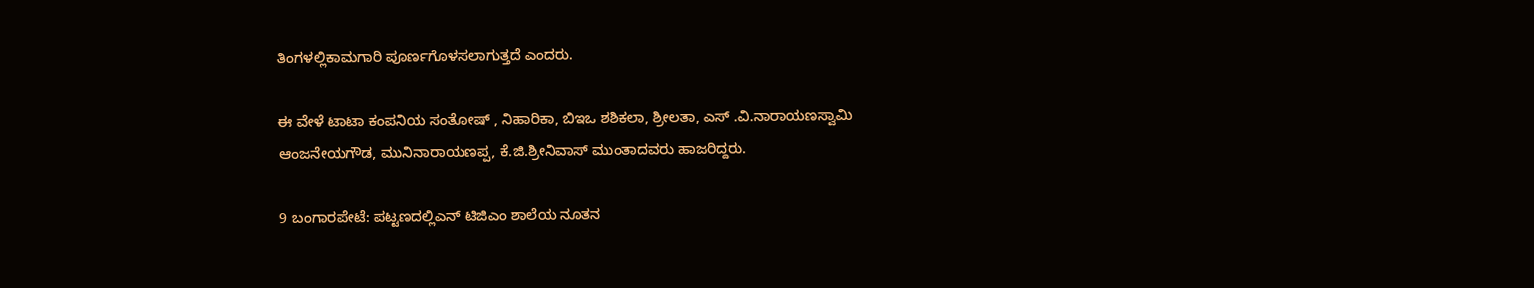ತಿಂಗಳಲ್ಲಿಕಾಮಗಾರಿ ಪೂರ್ಣಗೊಳಸಲಾಗುತ್ತದೆ ಎಂದರು.

ಈ ವೇಳೆ ಟಾಟಾ ಕಂಪನಿಯ ಸಂತೋಷ್ , ನಿಹಾರಿಕಾ, ಬಿಇಒ ಶಶಿಕಲಾ, ಶ್ರೀಲತಾ, ಎಸ್ .ವಿ.ನಾರಾಯಣಸ್ವಾಮಿ ಆಂಜನೇಯಗೌಡ, ಮುನಿನಾರಾಯಣಪ್ಪ, ಕೆ.ಜಿ.ಶ್ರೀನಿವಾಸ್ ಮುಂತಾದವರು ಹಾಜರಿದ್ದರು.

9 ಬಂಗಾರಪೇಟೆ: ಪಟ್ಟಣದಲ್ಲಿಎನ್ ಟಿಜಿಎಂ ಶಾಲೆಯ ನೂತನ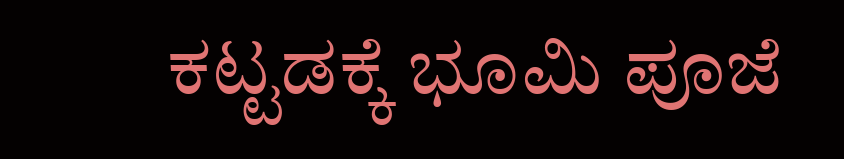ಕಟ್ಟಡಕ್ಕೆ ಭೂಮಿ ಪೂಜೆ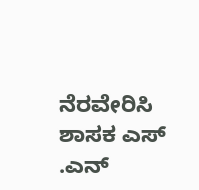ನೆರವೇರಿಸಿ ಶಾಸಕ ಎಸ್ .ಎನ್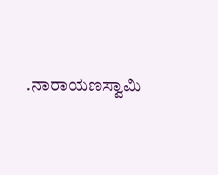.ನಾರಾಯಣಸ್ವಾಮಿ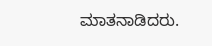ಮಾತನಾಡಿದರು.